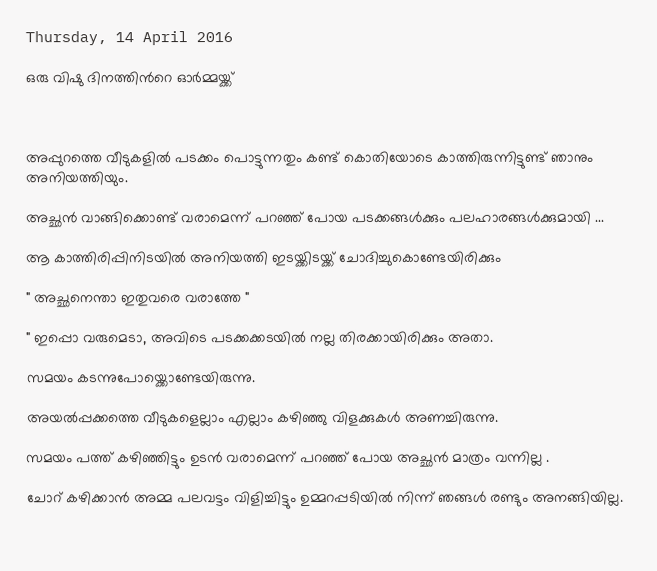Thursday, 14 April 2016

ഒരു വിഷു ദിനത്തിന്‍റെ ഓര്‍മ്മയ്ക്ക്‌



അപ്പുറത്തെ വീടുകളില്‍ പടക്കം പൊട്ടുന്നതും കണ്ട് കൊതിയോടെ കാത്തിരുന്നിട്ടുണ്ട് ഞാനും അനിയത്തിയും.

അച്ഛന്‍ വാങ്ങിക്കൊണ്ട് വരാമെന്ന് പറഞ്ഞ് പോയ പടക്കങ്ങള്‍ക്കും പലഹാരങ്ങള്‍ക്കുമായി ...

ആ കാത്തിരിപ്പിനിടയില്‍ അനിയത്തി ഇടയ്ക്കിടയ്ക്ക് ചോദിച്ചുകൊണ്ടേയിരിക്കും

" അച്ഛനെന്താ ഇതുവരെ വരാത്തേ "

" ഇപ്പൊ വരുമെടാ, അവിടെ പടക്കക്കടയില്‍ നല്ല തിരക്കായിരിക്കും അതാ.

സമയം കടന്നുപോയ്ക്കൊണ്ടേയിരുന്നു.

അയല്‍പ്പക്കത്തെ വീടുകളെല്ലാം എല്ലാം കഴിഞ്ഞു വിളക്കുകള്‍ അണച്ചിരുന്നു.

സമയം പത്ത് കഴിഞ്ഞിട്ടും ഉടന്‍ വരാമെന്ന് പറഞ്ഞ് പോയ അച്ഛന്‍ മാത്രം വന്നില്ല .

ചോറ് കഴിക്കാന്‍ അമ്മ പലവട്ടം വിളിച്ചിട്ടും ഉമ്മറപ്പടിയില്‍ നിന്ന് ഞങ്ങള്‍ രണ്ടും അനങ്ങിയില്ല.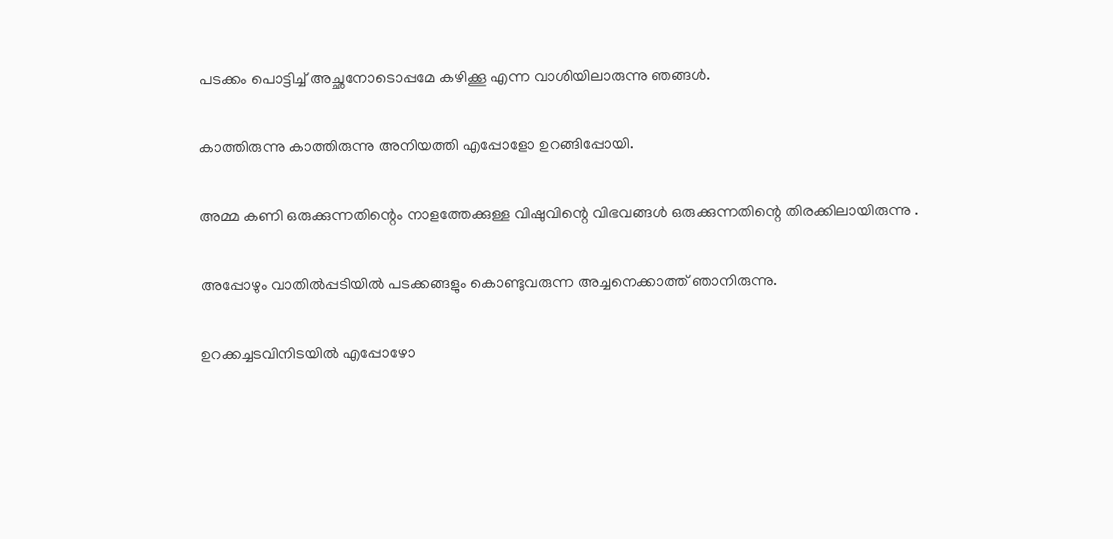പടക്കം പൊട്ടിച്ച് അച്ഛനോടൊപ്പമേ കഴിക്കൂ എന്ന വാശിയിലാരുന്നു ഞങ്ങള്‍.

കാത്തിരുന്നു കാത്തിരുന്നു അനിയത്തി എപ്പോളോ ഉറങ്ങിപ്പോയി.

അമ്മ കണി ഒരുക്കുന്നതിന്റെം നാളത്തേക്കുള്ള വിഷുവിന്റെ വിഭവങ്ങള്‍ ഒരുക്കുന്നതിന്റെ തിരക്കിലായിരുന്നു .

അപ്പോഴും വാതില്‍പ്പടിയില്‍ പടക്കങ്ങളും കൊണ്ടുവരുന്ന അച്ചനെക്കാത്ത് ഞാനിരുന്നു.

ഉറക്കച്ചടവിനിടയില്‍ എപ്പോഴോ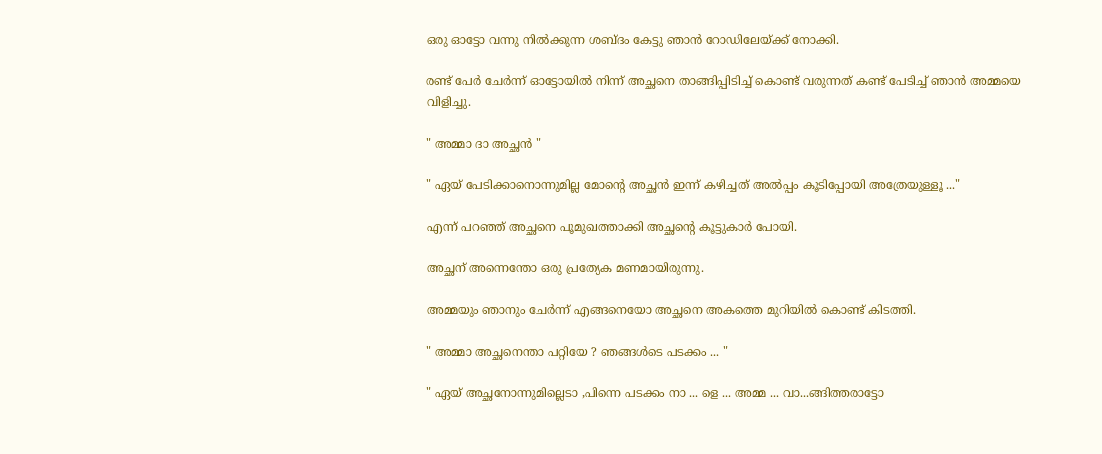ഒരു ഓട്ടോ വന്നു നില്‍ക്കുന്ന ശബ്ദം കേട്ടു ഞാന്‍ റോഡിലേയ്ക്ക് നോക്കി.

രണ്ട് പേര്‍ ചേര്‍ന്ന് ഓട്ടോയില്‍ നിന്ന് അച്ഛനെ താങ്ങിപ്പിടിച്ച് കൊണ്ട് വരുന്നത് കണ്ട് പേടിച്ച് ഞാന്‍ അമ്മയെ വിളിച്ചു.

" അമ്മാ ദാ അച്ഛന്‍ "

" ഏയ്‌ പേടിക്കാനൊന്നുമില്ല മോന്‍റെ അച്ഛന്‍ ഇന്ന് കഴിച്ചത് അല്‍പ്പം കൂടിപ്പോയി അത്രേയുള്ളൂ ..."

എന്ന് പറഞ്ഞ് അച്ഛനെ പൂമുഖത്താക്കി അച്ഛന്റെ കൂട്ടുകാര്‍ പോയി.

അച്ഛന് അന്നെന്തോ ഒരു പ്രത്യേക മണമായിരുന്നു.

അമ്മയും ഞാനും ചേര്‍ന്ന് എങ്ങനെയോ അച്ഛനെ അകത്തെ മുറിയില്‍ കൊണ്ട് കിടത്തി.

" അമ്മാ അച്ഛനെന്താ പറ്റിയേ ? ഞങ്ങള്‍ടെ പടക്കം ... "

" ഏയ്‌ അച്ഛനോന്നുമില്ലെടാ ,പിന്നെ പടക്കം നാ ... ളെ ... അമ്മ ... വാ...ങ്ങിത്തരാട്ടോ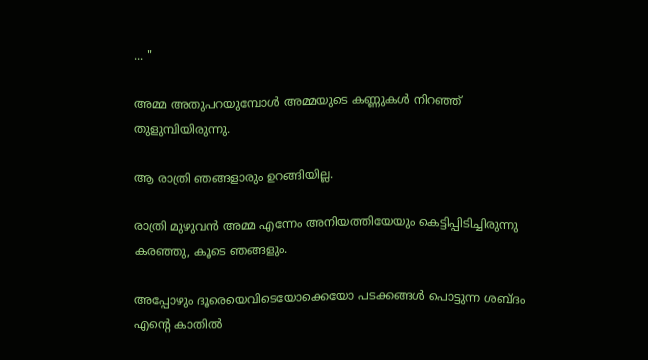... "

അമ്മ അതുപറയുമ്പോള്‍ അമ്മയുടെ കണ്ണുകള്‍ നിറഞ്ഞ് തുളുമ്പിയിരുന്നു.

ആ രാത്രി ഞങ്ങളാരും ഉറങ്ങിയില്ല.

രാത്രി മുഴുവന്‍ അമ്മ എന്നേം അനിയത്തിയേയും കെട്ടിപ്പിടിച്ചിരുന്നു കരഞ്ഞു, കൂടെ ഞങ്ങളും.

അപ്പോഴും ദൂരെയെവിടെയോക്കെയോ പടക്കങ്ങള്‍ പൊട്ടുന്ന ശബ്ദം എന്‍റെ കാതില്‍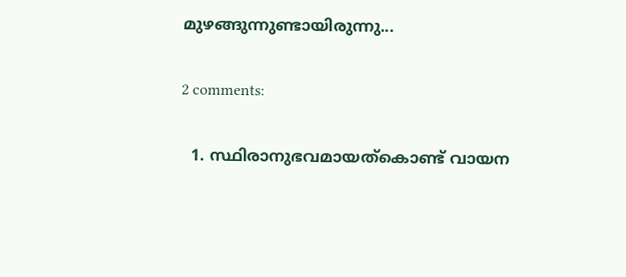മുഴങ്ങുന്നുണ്ടായിരുന്നു...

2 comments:

  1. സ്ഥിരാനുഭവമായത്കൊണ്ട്‌ വായന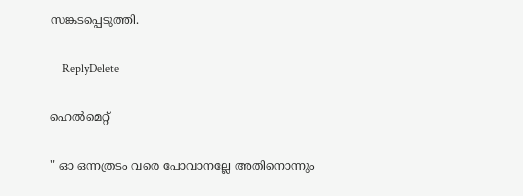സങ്കടപ്പെടുത്തി.

    ReplyDelete

ഹെൽമെറ്റ്

" ഓ ഒന്നത്രടം വരെ പോവാനല്ലേ അതിനൊന്നും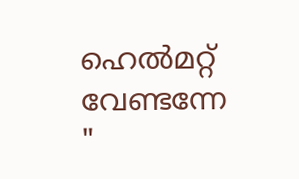ഹെൽമറ്റ്  വേണ്ടന്നേ "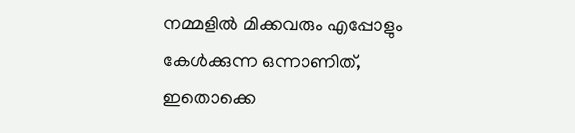നമ്മളിൽ മിക്കവരും എപ്പോളും കേൾക്കുന്ന ഒന്നാണിത്, ഇതൊക്കെ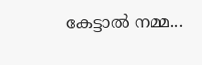കേട്ടാൽ നമ്മ...